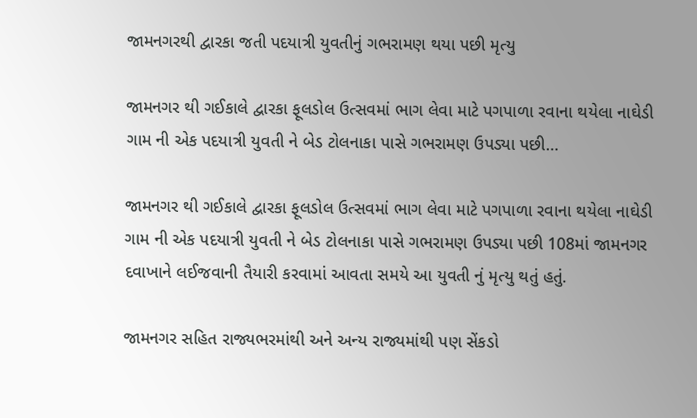જામનગરથી દ્વારકા જતી પદયાત્રી યુવતીનું ગભરામણ થયા પછી મૃત્યુ

જામનગર થી ગઈકાલે દ્વારકા ફૂલડોલ ઉત્સવમાં ભાગ લેવા માટે પગપાળા રવાના થયેલા નાઘેડી ગામ ની એક પદયાત્રી યુવતી ને બેડ ટોલનાકા પાસે ગભરામણ ઉપડ્યા પછી…

જામનગર થી ગઈકાલે દ્વારકા ફૂલડોલ ઉત્સવમાં ભાગ લેવા માટે પગપાળા રવાના થયેલા નાઘેડી ગામ ની એક પદયાત્રી યુવતી ને બેડ ટોલનાકા પાસે ગભરામણ ઉપડ્યા પછી 108માં જામનગર દવાખાને લઈજવાની તૈયારી કરવામાં આવતા સમયે આ યુવતી નું મૃત્યુ થતું હતું.

જામનગર સહિત રાજ્યભરમાંથી અને અન્ય રાજ્યમાંથી પણ સેંકડો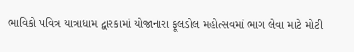ભાવિકો પવિત્ર યાત્રાધામ દ્વારકામાં યોજાનારા ફૂલડોલ મહોત્સવમાં ભાગ લેવા માટે મોટી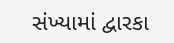સંખ્યામાં દ્વારકા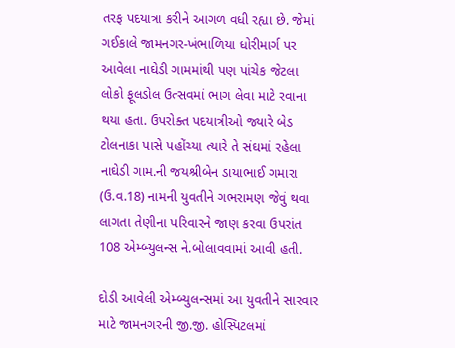તરફ પદયાત્રા કરીને આગળ વધી રહ્યા છે. જેમાં ગઈકાલે જામનગર-ખંભાળિયા ધોરીમાર્ગ પર આવેલા નાઘેડી ગામમાંથી પણ પાંચેક જેટલા લોકો ફૂલડોલ ઉત્સવમાં ભાગ લેવા માટે રવાના થયા હતા. ઉપરોક્ત પદયાત્રીઓ જ્યારે બેડ ટોલનાકા પાસે પહોંચ્યા ત્યારે તે સંઘમાં રહેલા નાઘેડી ગામ.ની જયશ્રીબેન ડાયાભાઈ ગમારા (ઉ.વ.18) નામની યુવતીને ગભરામણ જેવું થવા લાગતા તેણીના પરિવારને જાણ કરવા ઉપરાંત 108 એમ્બ્યુલન્સ ને.બોલાવવામાં આવી હતી.

દોડી આવેલી એમ્બ્યુલન્સમાં આ યુવતીને સારવાર માટે જામનગરની જી.જી. હોસ્પિટલમાં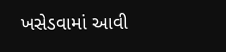ખસેડવામાં આવી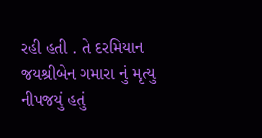રહી હતી . તે દરમિયાન જયશ્રીબેન ગમારા નું મૃત્યુ નીપજયું હતું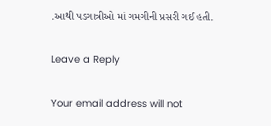.આથી પડગાત્રીઓ માં ગમગીની પ્રસરી ગઈ હતી.

Leave a Reply

Your email address will not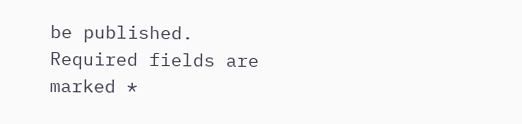be published. Required fields are marked *